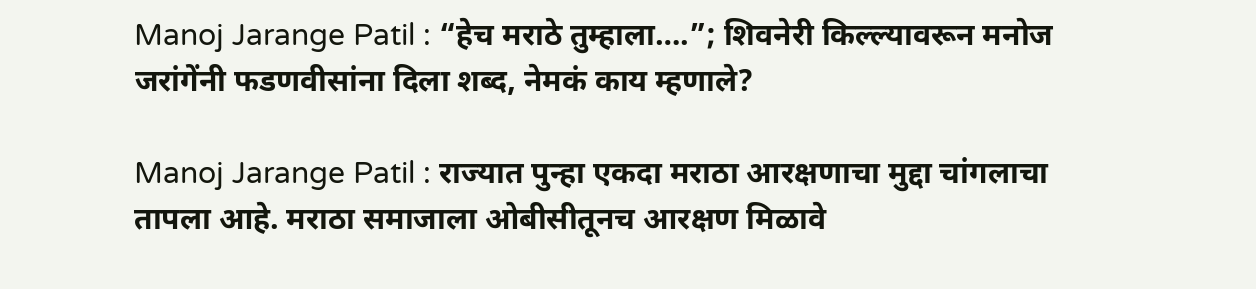Manoj Jarange Patil : “हेच मराठे तुम्हाला….”; शिवनेरी किल्ल्यावरून मनोज जरांगेंनी फडणवीसांना दिला शब्द, नेमकं काय म्हणाले?

Manoj Jarange Patil : राज्यात पुन्हा एकदा मराठा आरक्षणाचा मुद्दा चांगलाचा तापला आहे. मराठा समाजाला ओबीसीतूनच आरक्षण मिळावे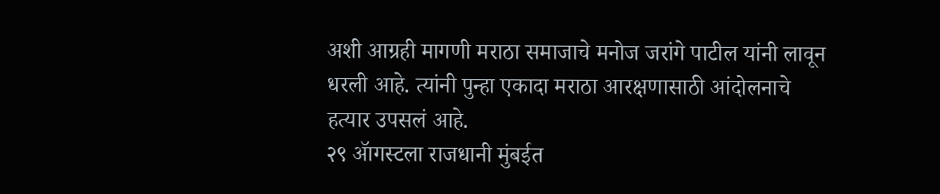अशी आग्रही मागणी मराठा समाजाचे मनोज जरांगे पाटील यांनी लावून धरली आहे. त्यांनी पुन्हा एकादा मराठा आरक्षणासाठी आंदोलनाचे हत्यार उपसलं आहे.
२९ ॲागस्टला राजधानी मुंबईत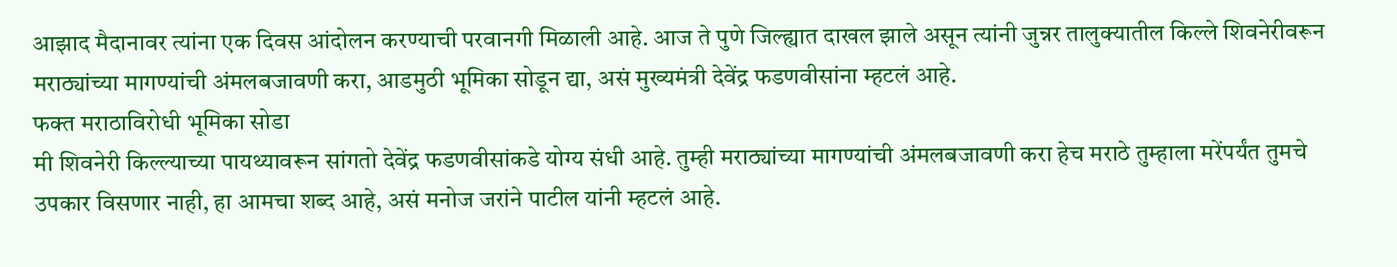आझाद मैदानावर त्यांना एक दिवस आंदोलन करण्याची परवानगी मिळाली आहे. आज ते पुणे जिल्ह्यात दाखल झाले असून त्यांनी जुन्नर तालुक्यातील किल्ले शिवनेरीवरून मराठ्यांच्या मागण्यांची अंमलबजावणी करा, आडमुठी भूमिका सोडून द्या, असं मुख्यमंत्री देवेंद्र फडणवीसांना म्हटलं आहे.
फक्त मराठाविरोधी भूमिका सोडा
मी शिवनेरी किल्ल्याच्या पायथ्यावरून सांगतो देवेंद्र फडणवीसांकडे योग्य संधी आहे. तुम्ही मराठ्यांच्या मागण्यांची अंमलबजावणी करा हेच मराठे तुम्हाला मरेंपर्यंत तुमचे उपकार विसणार नाही, हा आमचा शब्द आहे, असं मनोज जरांने पाटील यांनी म्हटलं आहे.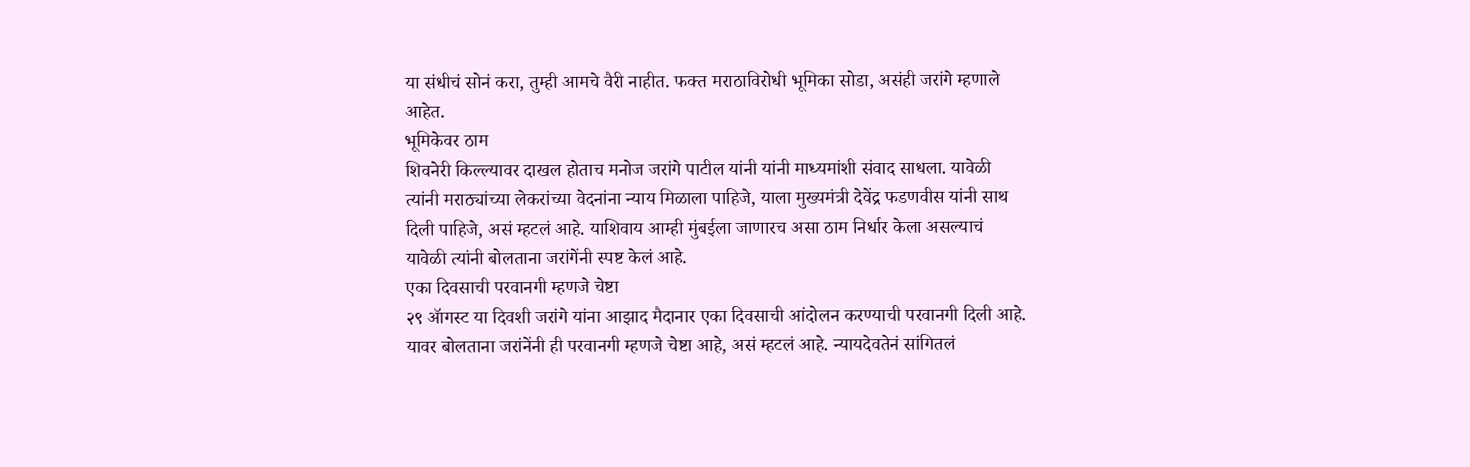या संधीचं सोनं करा, तुम्ही आमचे वैरी नाहीत. फक्त मराठाविरोधी भूमिका सोडा, असंही जरांगे म्हणाले आहेत.
भूमिकेवर ठाम
शिवनेरी किल्ल्यावर दाखल होताच मनोज जरांगे पाटील यांनी यांनी माध्यमांशी संवाद साधला. यावेळी त्यांनी मराठ्यांच्या लेकरांच्या वेदनांना न्याय मिळाला पाहिजे, याला मुख्यमंत्री देवेंद्र फडणवीस यांनी साथ दिली पाहिजे, असं म्हटलं आहे. याशिवाय आम्ही मुंबईला जाणारच असा ठाम निर्धार केला असल्याचं यावेळी त्यांनी बोलताना जरांगेंनी स्पष्ट केलं आहे.
एका दिवसाची परवानगी म्हणजे चेष्टा
२९ ॲागस्ट या दिवशी जरांगे यांना आझाद मैदानार एका दिवसाची आंदोलन करण्याची परवानगी दिली आहे. यावर बोलताना जरांनेंनी ही परवानगी म्हणजे चेष्टा आहे, असं म्हटलं आहे. न्यायदेवतेनं सांगितलं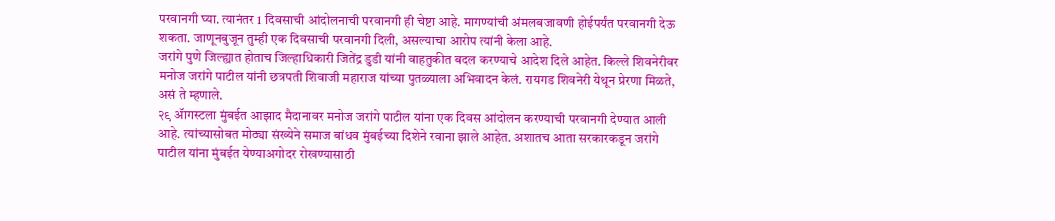परवानगी घ्या. त्यानंतर 1 दिवसाची आंदोलनाची परवानगी ही चेष्टा आहे. मागण्यांची अंमलबजावणी होईपर्यंत परवानगी देऊ शकता. जाणूनबुजून तुम्ही एक दिवसाची परवानगी दिली, असल्याचा आरोप त्यांनी केला आहे.
जरांगे पुणे जिल्ह्यात होताच जिल्हाधिकारी जितेंद्र डुडी यांनी वाहतुकीत बदल करण्याचे आदेश दिले आहेत. किल्ले शिवनेरीवर मनोज जरांगे पाटील यांनी छत्रपती शिवाजी महाराज यांच्या पुतळ्याला अभिवादन केलं. रायगड शिवनेरी येथून प्रेरणा मिळते, असं ते म्हणाले.
२९ ॲागस्टला मुंबईत आझाद मैदानावर मनोज जरांगे पाटील यांना एक दिवस आंदोलन करण्याची परवानगी देण्यात आली आहे. त्यांच्यासोबत मोठ्या संख्येने समाज बांधव मुंबईच्या दिशेने रवाना झाले आहेत. अशातच आता सरकारकडून जरांगे पाटील यांना मुंबईत येण्याअगोदर रोखण्यासाठी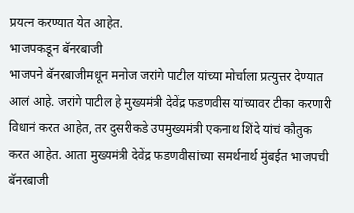प्रयत्न करण्यात येत आहेत.
भाजपकडून बॅनरबाजी
भाजपने बॅनरबाजीमधून मनोज जरांगे पाटील यांच्या मोर्चाला प्रत्युत्तर देण्यात आलं आहे. जरांगे पाटील हे मुख्यमंत्री देवेंद्र फडणवीस यांच्यावर टीका करणारी विधानं करत आहेत, तर दुसरीकडे उपमुख्यमंत्री एकनाथ शिंदे यांचं कौतुक करत आहेत. आता मुख्यमंत्री देवेंद्र फडणवीसांच्या समर्थनार्थ मुंबईत भाजपची बॅनरबाजी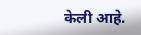केली आहे.